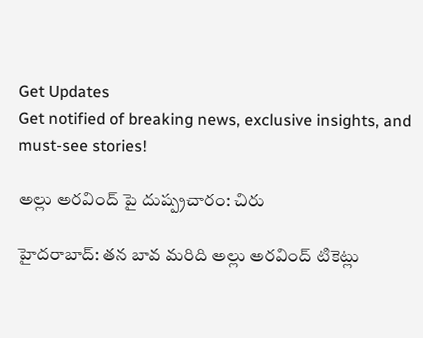Get Updates
Get notified of breaking news, exclusive insights, and must-see stories!

అల్లు అరవింద్ పై దుష్ప్రచారం: చిరు

హైదరాబాద్‌: తన బావ మరిది అల్లు అరవింద్ టికెట్లు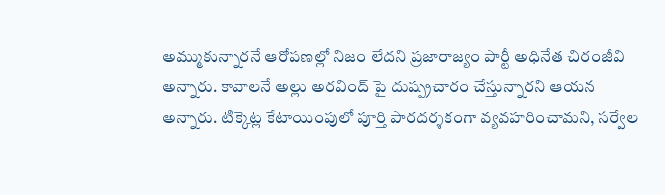అమ్ముకున్నారనే ఆరోపణల్లో నిజం లేదని ప్రజారాజ్యం పార్టీ అధినేత చిరంజీవి అన్నారు. కావాలనే అల్లు అరవింద్ పై దుష్ప్రచారం చేస్తున్నారని ఆయన అన్నారు. టిక్కెట్ల కేటాయింపులో పూర్తి పారదర్శకంగా వ్యవహరించామని, సర్వేల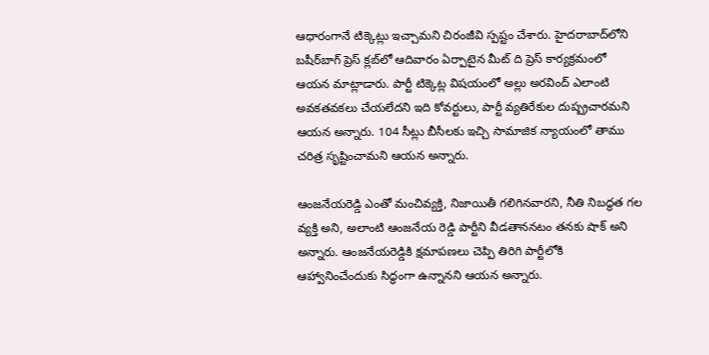ఆధారంగానే టిక్కెట్లు ఇచ్చామని చిరంజీవి స్పష్టం చేశారు. హైదరాబాద్‌లోని బషీర్‌బాగ్‌ ప్రెస్‌ క్లబ్‌లో ఆదివారం ఏర్పాటైన మీట్ ది ప్రెస్ కార్యక్రమంలో ఆయన మాట్లాడారు. పార్టీ టిక్కెట్ల విషయంలో అల్లు అరవింద్‌ ఎలాంటి అవకతవకలు చేయలేదని ఇది కోవర్టులు, పార్టీ వ్యతిరేకుల దుష్ప్రచారమని ఆయన అన్నారు. 104 సీట్లు బీసీలకు ఇచ్చి సామాజిక న్యాయంలో తాము చరిత్ర సృష్టించామని ఆయన అన్నారు.

ఆంజనేయరెడ్డి ఎంతో మంచివ్యక్తి, నిజాయితీ గలిగినవారని, నీతి నిబద్ధత గల వ్యక్తి అని, అలాంటి ఆంజనేయ రెడ్డి పార్టీని వీడతాననటం తనకు షాక్‌ అని అన్నారు. ఆంజనేయరెడ్డికి క్షమాపణలు చెప్పి తిరిగి పార్టీలోకి ఆహ్వానించేందుకు సిద్ధంగా ఉన్నానని ఆయన అన్నారు.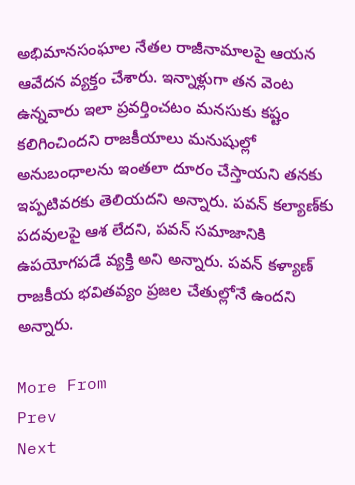అభిమానసంఘాల నేతల రాజీనామాలపై ఆయన ఆవేదన వ్యక్తం చేశారు. ఇన్నాళ్లుగా తన వెంట ఉన్నవారు ఇలా ప్రవర్తించటం మనసుకు కష్టం కలిగించిందని రాజకీయాలు మనుషుల్లో అనుబంధాలను ఇంతలా దూరం చేస్తాయని తనకు ఇప్పటివరకు తెలియదని అన్నారు. పవన్‌ కల్యాణ్‌కు పదవులపై ఆశ లేదని, పవన్ సమాజానికి ఉపయోగపడే వ్యక్తి అని అన్నారు. పవన్ కళ్యాణ్ రాజకీయ భవితవ్యం ప్రజల చేతుల్లోనే ఉందని అన్నారు.

More From
Prev
Next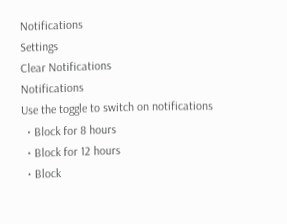Notifications
Settings
Clear Notifications
Notifications
Use the toggle to switch on notifications
  • Block for 8 hours
  • Block for 12 hours
  • Block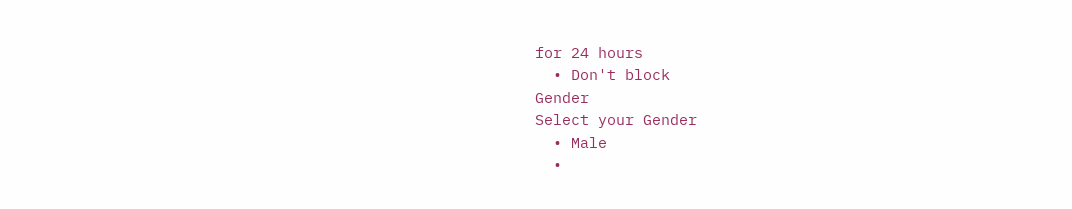for 24 hours
  • Don't block
Gender
Select your Gender
  • Male
  •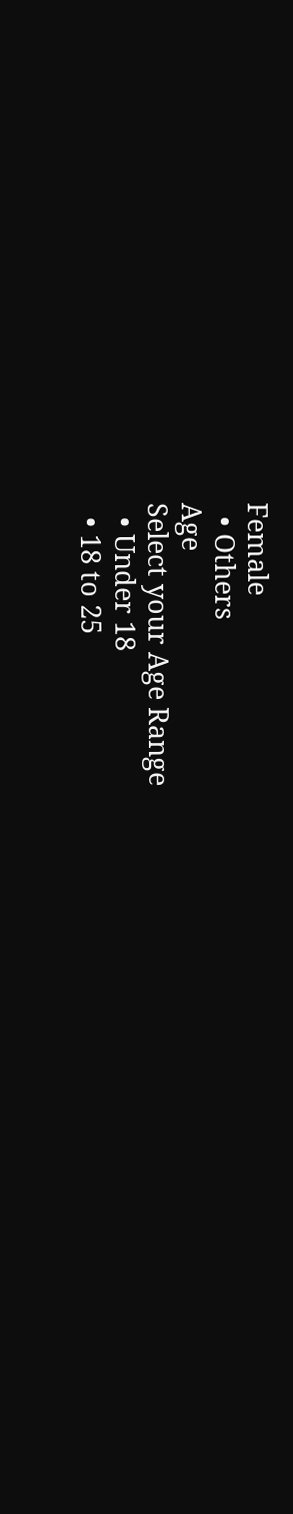Female
  • Others
Age
Select your Age Range
  • Under 18
  • 18 to 25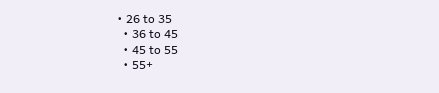• 26 to 35
  • 36 to 45
  • 45 to 55
  • 55+